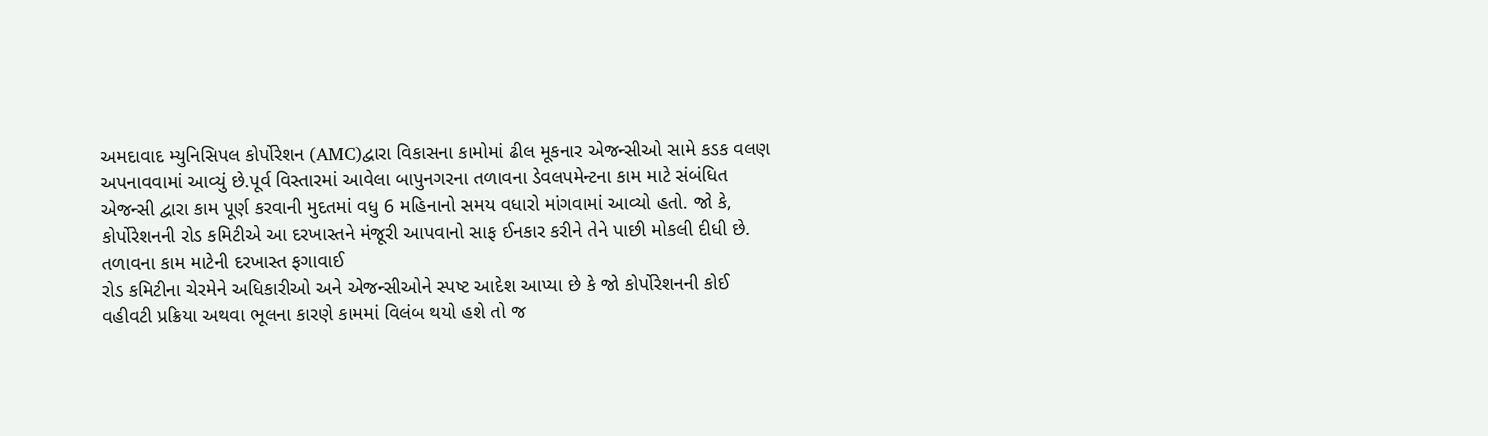અમદાવાદ મ્યુનિસિપલ કોર્પોરેશન (AMC)દ્વારા વિકાસના કામોમાં ઢીલ મૂકનાર એજન્સીઓ સામે કડક વલણ અપનાવવામાં આવ્યું છે.પૂર્વ વિસ્તારમાં આવેલા બાપુનગરના તળાવના ડેવલપમેન્ટના કામ માટે સંબંધિત એજન્સી દ્વારા કામ પૂર્ણ કરવાની મુદતમાં વધુ 6 મહિનાનો સમય વધારો માંગવામાં આવ્યો હતો. જો કે, કોર્પોરેશનની રોડ કમિટીએ આ દરખાસ્તને મંજૂરી આપવાનો સાફ ઈનકાર કરીને તેને પાછી મોકલી દીધી છે.
તળાવના કામ માટેની દરખાસ્ત ફગાવાઈ
રોડ કમિટીના ચેરમેને અધિકારીઓ અને એજન્સીઓને સ્પષ્ટ આદેશ આપ્યા છે કે જો કોર્પોરેશનની કોઈ વહીવટી પ્રક્રિયા અથવા ભૂલના કારણે કામમાં વિલંબ થયો હશે તો જ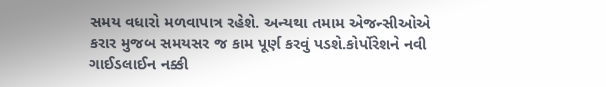સમય વધારો મળવાપાત્ર રહેશે. અન્યથા તમામ એજન્સીઓએ કરાર મુજબ સમયસર જ કામ પૂર્ણ કરવું પડશે.કોર્પોરેશને નવી ગાઈડલાઈન નક્કી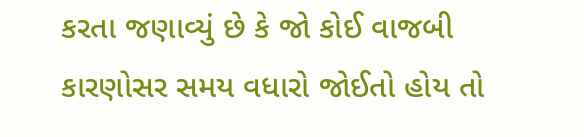કરતા જણાવ્યું છે કે જો કોઈ વાજબી કારણોસર સમય વધારો જોઈતો હોય તો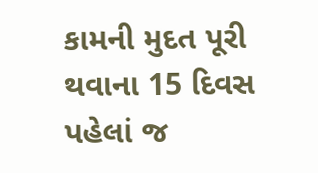કામની મુદત પૂરી થવાના 15 દિવસ પહેલાં જ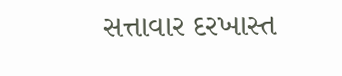સત્તાવાર દરખાસ્ત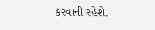કરવાની રહેશે.